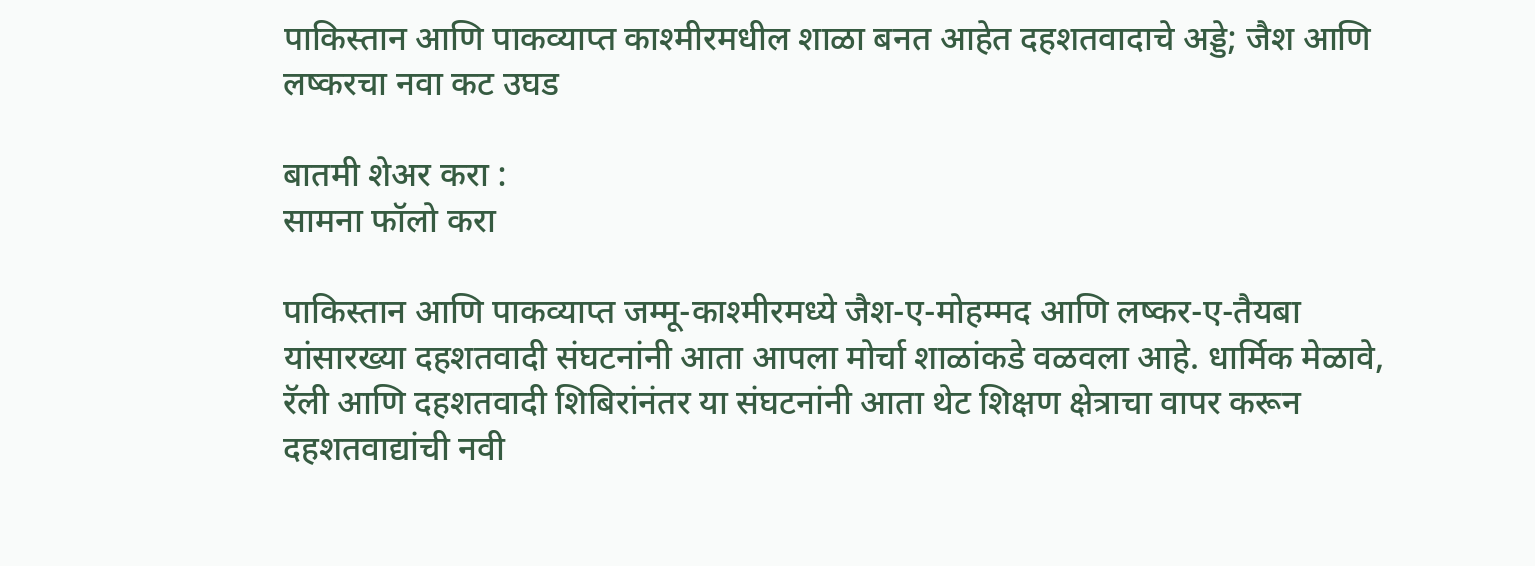पाकिस्तान आणि पाकव्याप्त काश्मीरमधील शाळा बनत आहेत दहशतवादाचे अड्डे; जैश आणि लष्करचा नवा कट उघड

बातमी शेअर करा :
सामना फॉलो करा

पाकिस्तान आणि पाकव्याप्त जम्मू-काश्मीरमध्ये जैश-ए-मोहम्मद आणि लष्कर-ए-तैयबा यांसारख्या दहशतवादी संघटनांनी आता आपला मोर्चा शाळांकडे वळवला आहे. धार्मिक मेळावे, रॅली आणि दहशतवादी शिबिरांनंतर या संघटनांनी आता थेट शिक्षण क्षेत्राचा वापर करून दहशतवाद्यांची नवी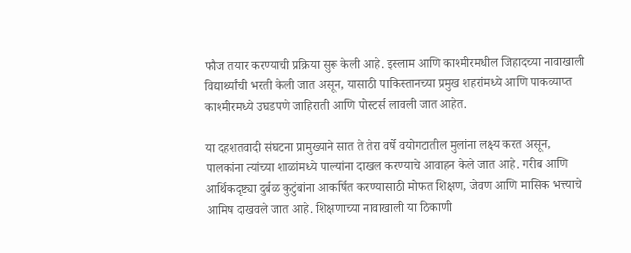फौज तयार करण्याची प्रक्रिया सुरू केली आहे. इस्लाम आणि काश्मीरमधील जिहादच्या नावाखाली विद्यार्थ्यांची भरती केली जात असून, यासाठी पाकिस्तानच्या प्रमुख शहरांमध्ये आणि पाकव्याप्त काश्मीरमध्ये उघडपणे जाहिराती आणि पोस्टर्स लावली जात आहेत.

या दहशतवादी संघटना प्रामुख्याने सात ते तेरा वर्षे वयोगटातील मुलांना लक्ष्य करत असून, पालकांना त्यांच्या शाळांमध्ये पाल्यांना दाखल करण्याचे आवाहन केले जात आहे. गरीब आणि आर्थिकदृष्ट्या दुर्बळ कुटुंबांना आकर्षित करण्यासाठी मोफत शिक्षण, जेवण आणि मासिक भत्त्याचे आमिष दाखवले जात आहे. शिक्षणाच्या नावाखाली या ठिकाणी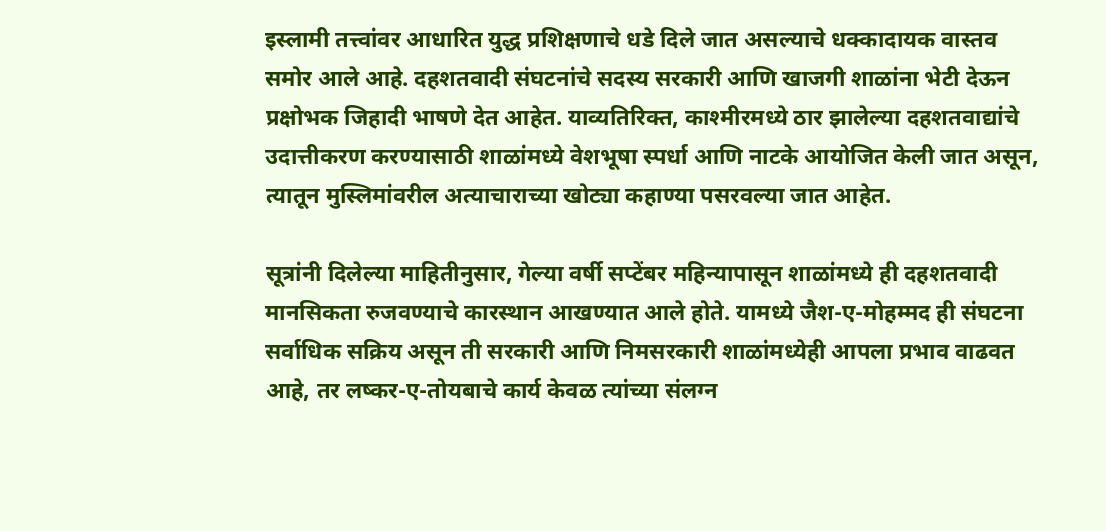इस्लामी तत्त्वांवर आधारित युद्ध प्रशिक्षणाचे धडे दिले जात असल्याचे धक्कादायक वास्तव समोर आले आहे. दहशतवादी संघटनांचे सदस्य सरकारी आणि खाजगी शाळांना भेटी देऊन प्रक्षोभक जिहादी भाषणे देत आहेत. याव्यतिरिक्त, काश्मीरमध्ये ठार झालेल्या दहशतवाद्यांचे उदात्तीकरण करण्यासाठी शाळांमध्ये वेशभूषा स्पर्धा आणि नाटके आयोजित केली जात असून, त्यातून मुस्लिमांवरील अत्याचाराच्या खोट्या कहाण्या पसरवल्या जात आहेत.

सूत्रांनी दिलेल्या माहितीनुसार, गेल्या वर्षी सप्टेंबर महिन्यापासून शाळांमध्ये ही दहशतवादी मानसिकता रुजवण्याचे कारस्थान आखण्यात आले होते. यामध्ये जैश-ए-मोहम्मद ही संघटना सर्वाधिक सक्रिय असून ती सरकारी आणि निमसरकारी शाळांमध्येही आपला प्रभाव वाढवत आहे, तर लष्कर-ए-तोयबाचे कार्य केवळ त्यांच्या संलग्न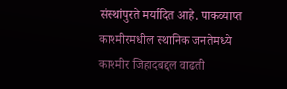संस्थांपुरते मर्यादित आहे. पाकव्याप्त काश्मीरमधील स्थानिक जनतेमध्ये काश्मीर जिहादबद्दल वाढती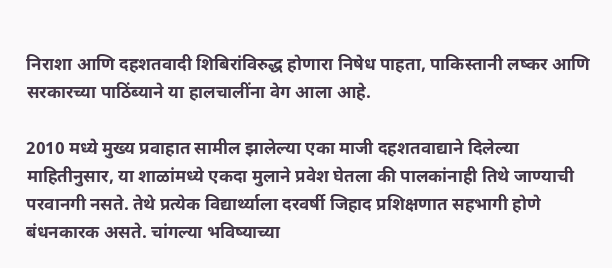निराशा आणि दहशतवादी शिबिरांविरुद्ध होणारा निषेध पाहता, पाकिस्तानी लष्कर आणि सरकारच्या पाठिंब्याने या हालचालींना वेग आला आहे.

2010 मध्ये मुख्य प्रवाहात सामील झालेल्या एका माजी दहशतवाद्याने दिलेल्या माहितीनुसार, या शाळांमध्ये एकदा मुलाने प्रवेश घेतला की पालकांनाही तिथे जाण्याची परवानगी नसते. तेथे प्रत्येक विद्यार्थ्याला दरवर्षी जिहाद प्रशिक्षणात सहभागी होणे बंधनकारक असते. चांगल्या भविष्याच्या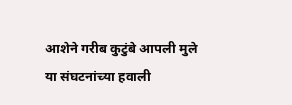आशेने गरीब कुटुंबे आपली मुले या संघटनांच्या हवाली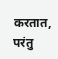करतात, परंतु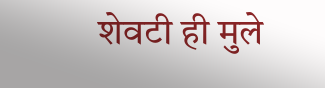शेवटी ही मुले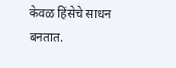केवळ हिंसेचे साधन बनतात.